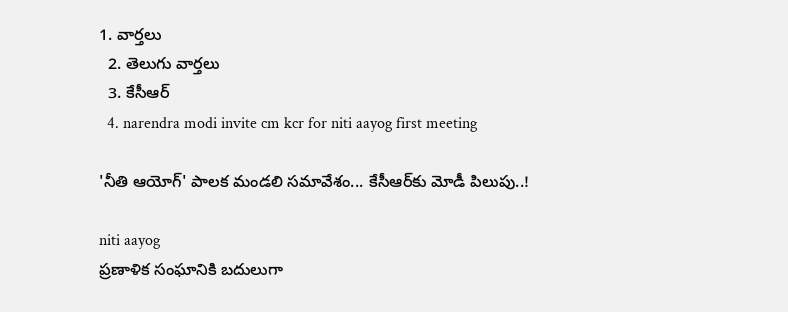1. వార్తలు
  2. తెలుగు వార్తలు
  3. కేసీఆర్
  4. narendra modi invite cm kcr for niti aayog first meeting

'నీతి ఆయోగ్' పాలక మండలి సమావేశం... కేసీఆర్‌కు మోడీ పిలుపు..!

niti aayog
ప్రణాళిక సంఘానికి బదులుగా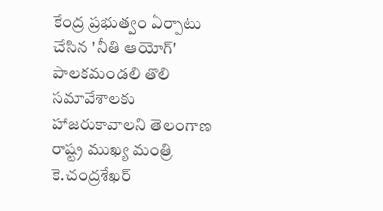కేంద్ర ప్రభుత్వం ఏర్పాటు చేసిన 'నీతి ఆయోగ్' పాలకమండలి తొలి సమావేశాలకు హాజరుకావాలని తెలంగాణ రాష్ట్ర ముఖ్య మంత్రి కె.చంద్రశేఖర్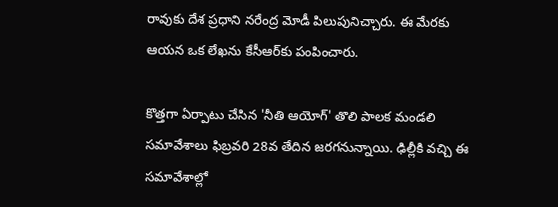రావుకు దేశ ప్రధాని నరేంద్ర మోడీ పిలుపునిచ్చారు. ఈ మేరకు ఆయన ఒక లేఖను కేసీఆర్‌కు పంపించారు.

కొత్తగా ఏర్పాటు చేసిన 'నీతి ఆయోగ్' తొలి పాలక మండలి సమావేశాలు ఫిబ్రవరి 28వ తేదిన జరగనున్నాయి. ఢిల్లీకి వచ్చి ఈ సమావేశాల్లో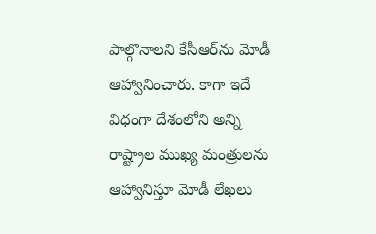పాల్గొనాలని కేసీఆర్‌ను మోడీ ఆహ్వానించారు. కాగా ఇదే విధంగా దేశంలోని అన్ని రాష్ట్రాల ముఖ్య మంత్రులను ఆహ్వానిస్తూ మోడీ లేఖలు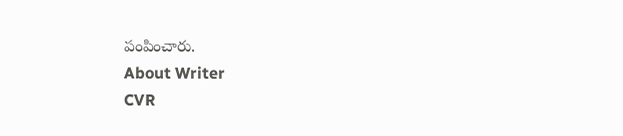పంపించారు.
About Writer
CVR